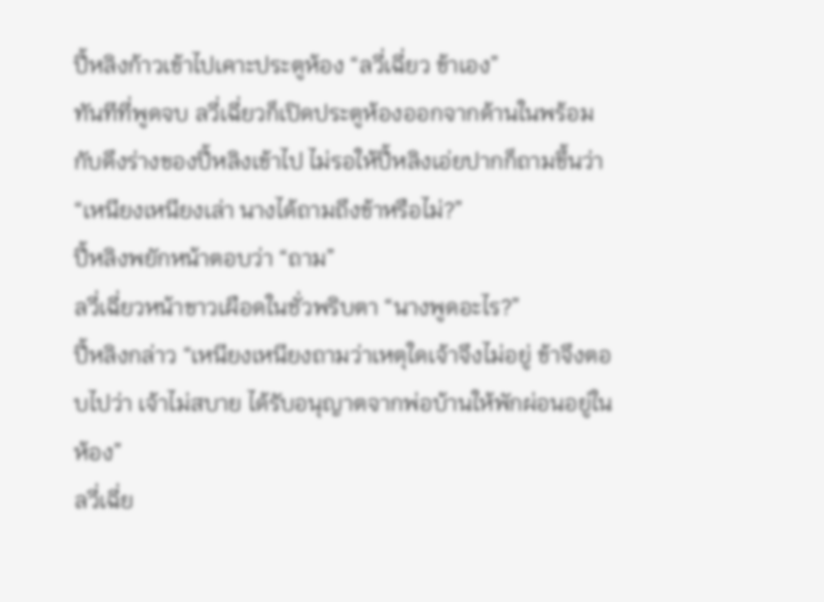ปี้หลิงก้าวเข้าไปเคาะประตูห้อง “ลวี่เฉี่ยว ข้าเอง”
ทันทีที่พูดจบ ลวี่เฉี่ยวก็เปิดประตูห้องออกจากด้านในพร้อมกับดึงร่างของปี้หลิงเข้าไป ไม่รอให้ปี้หลิงเอ่ยปากก็ถามขึ้นว่า “เหนียงเหนียงเล่า นางได้ถามถึงข้าหรือไม่?”
ปี้หลิงพยักหน้าตอบว่า “ถาม”
ลวี่เฉี่ยวหน้าขาวเผือดในชั่วพริบตา “นางพูดอะไร?”
ปี้หลิงกล่าว “เหนียงเหนียงถามว่าเหตุใดเจ้าจึงไม่อยู่ ข้าจึงตอบไปว่า เจ้าไม่สบาย ได้รับอนุญาตจากพ่อบ้านให้พักผ่อนอยู่ในห้อง”
ลวี่เฉี่ย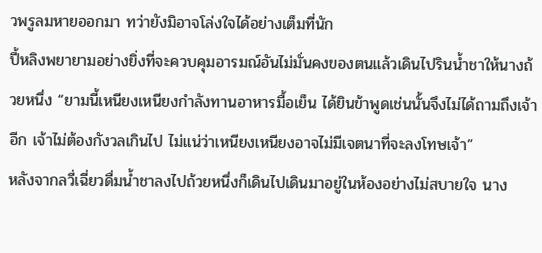วพรูลมหายออกมา ทว่ายังมิอาจโล่งใจได้อย่างเต็มที่นัก
ปี้หลิงพยายามอย่างยิ่งที่จะควบคุมอารมณ์อันไม่มั่นคงของตนแล้วเดินไปรินน้ำชาให้นางถ้วยหนึ่ง “ยามนี้เหนียงเหนียงกำลังทานอาหารมื้อเย็น ได้ยินข้าพูดเช่นนั้นจึงไม่ได้ถามถึงเจ้าอีก เจ้าไม่ต้องกังวลเกินไป ไม่แน่ว่าเหนียงเหนียงอาจไม่มีเจตนาที่จะลงโทษเจ้า”
หลังจากลวี่เฉี่ยวดื่มน้ำชาลงไปถ้วยหนึ่งก็เดินไปเดินมาอยู่ในห้องอย่างไม่สบายใจ นาง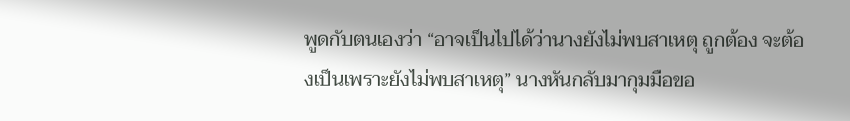พูดกับตนเองว่า “อาจเป็นไปได้ว่านางยังไม่พบสาเหตุ ถูกต้อง จะต้องเป็นเพราะยังไม่พบสาเหตุ” นางหันกลับมากุมมือขอ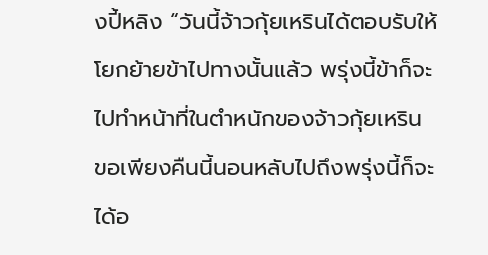งปี้หลิง “วันนี้จ้าวกุ้ยเหรินได้ตอบรับให้โยกย้ายข้าไปทางนั้นแล้ว พรุ่งนี้ข้าก็จะไปทำหน้าที่ในตำหนักของจ้าวกุ้ยเหริน ขอเพียงคืนนี้นอนหลับไปถึงพรุ่งนี้ก็จะได้อ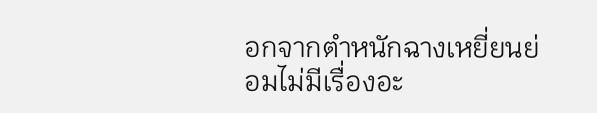อกจากตำหนักฉางเหยี่ยนย่อมไม่มีเรื่องอะ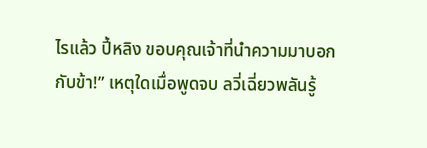ไรแล้ว ปี้หลิง ขอบคุณเจ้าที่นำความมาบอกกับข้า!” เหตุใดเมื่อพูดจบ ลวี่เฉี่ยวพลันรู้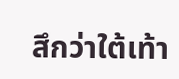สึกว่าใต้เท้า